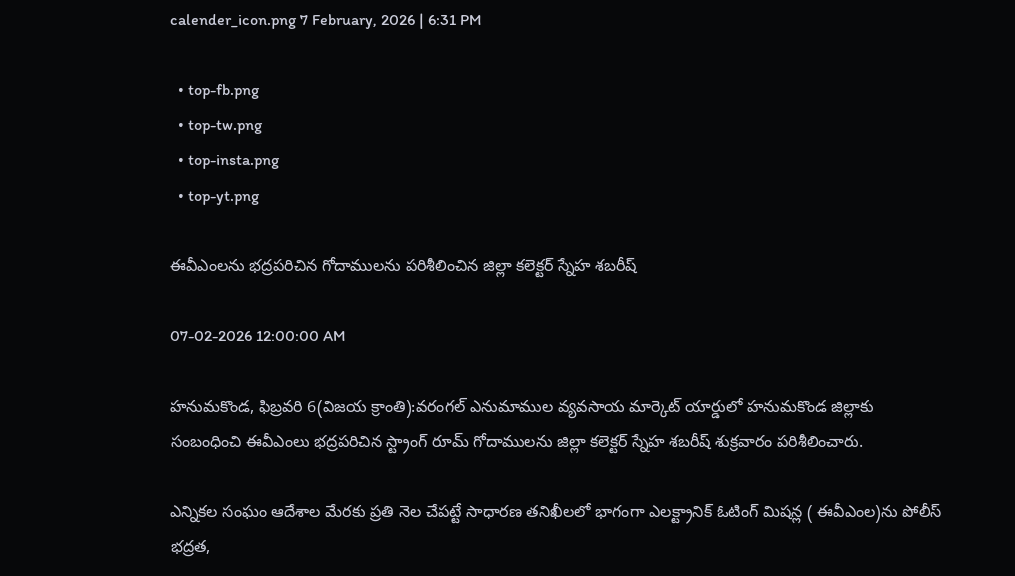calender_icon.png 7 February, 2026 | 6:31 PM

  • top-fb.png
  • top-tw.png
  • top-insta.png
  • top-yt.png

ఈవీఎంలను భద్రపరిచిన గోదాములను పరిశీలించిన జిల్లా కలెక్టర్ స్నేహ శబరీష్

07-02-2026 12:00:00 AM

హనుమకొండ, ఫిబ్రవరి 6(విజయ క్రాంతి):వరంగల్ ఎనుమాముల వ్యవసాయ మార్కెట్ యార్డులో హనుమకొండ జిల్లాకు సంబంధించి ఈవీఎంలు భద్రపరిచిన స్ట్రాంగ్ రూమ్ గోదాములను జిల్లా కలెక్టర్ స్నేహ శబరీష్ శుక్రవారం పరిశీలించారు.

ఎన్నికల సంఘం ఆదేశాల మేరకు ప్రతి నెల చేపట్టే సాధారణ తనిఖీలలో భాగంగా ఎలక్ట్రానిక్ ఓటింగ్ మిషన్ల ( ఈవీఎంల)ను పోలీస్ భద్రత,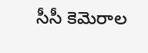సీసీ కెమెరాల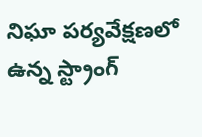నిఘా పర్యవేక్షణలో ఉన్న స్ట్రాంగ్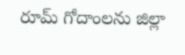రూమ్ గోదాంలను జిల్లా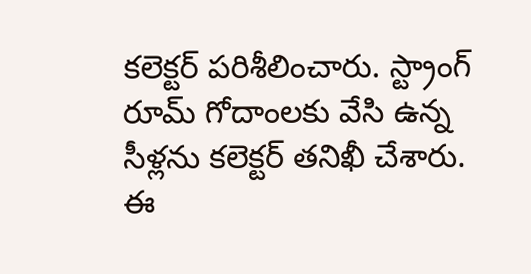కలెక్టర్ పరిశీలించారు. స్ట్రాంగ్ రూమ్ గోదాంలకు వేసి ఉన్న సీళ్లను కలెక్టర్ తనిఖీ చేశారు. ఈ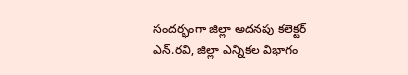సందర్భంగా జిల్లా అదనపు కలెక్టర్ ఎన్.రవి, జిల్లా ఎన్నికల విభాగం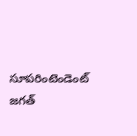సూపరింటెండెంట్ జగత్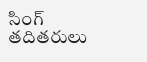సింగ్ తదితరులు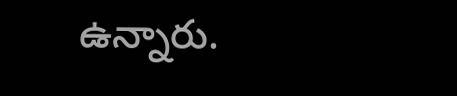ఉన్నారు.